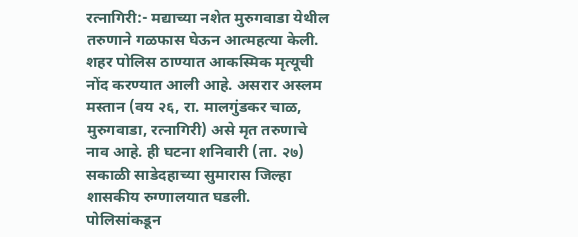रत्नागिरी:- मद्याच्या नशेत मुरुगवाडा येथील तरुणाने गळफास घेऊन आत्महत्या केली. शहर पोलिस ठाण्यात आकस्मिक मृत्यूची नोंद करण्यात आली आहे. असरार अस्लम मस्तान (वय २६, रा. मालगुंडकर चाळ, मुरुगवाडा, रत्नागिरी) असे मृत तरुणाचे नाव आहे. ही घटना शनिवारी (ता. २७) सकाळी साडेदहाच्या सुमारास जिल्हा शासकीय रुग्णालयात घडली.
पोलिसांकडून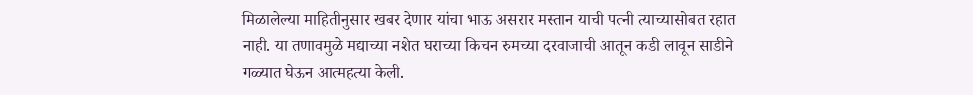मिळालेल्या माहितीनुसार खबर देणार यांचा भाऊ असरार मस्तान याची पत्नी त्याच्यासोबत रहात नाही. या तणावमुळे मद्याच्या नशेत घराच्या किचन रुमच्या दरवाजाची आतून कडी लावून साडीने गळ्यात घेऊन आत्महत्या केली.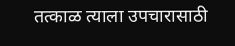तत्काळ त्याला उपचारासाठी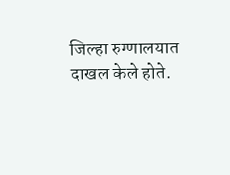जिल्हा रुग्णालयात दाखल केले होते.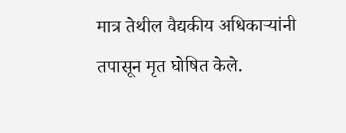मात्र तेथील वैद्यकीय अधिकाऱ्यांनी तपासून मृत घोषित केले.